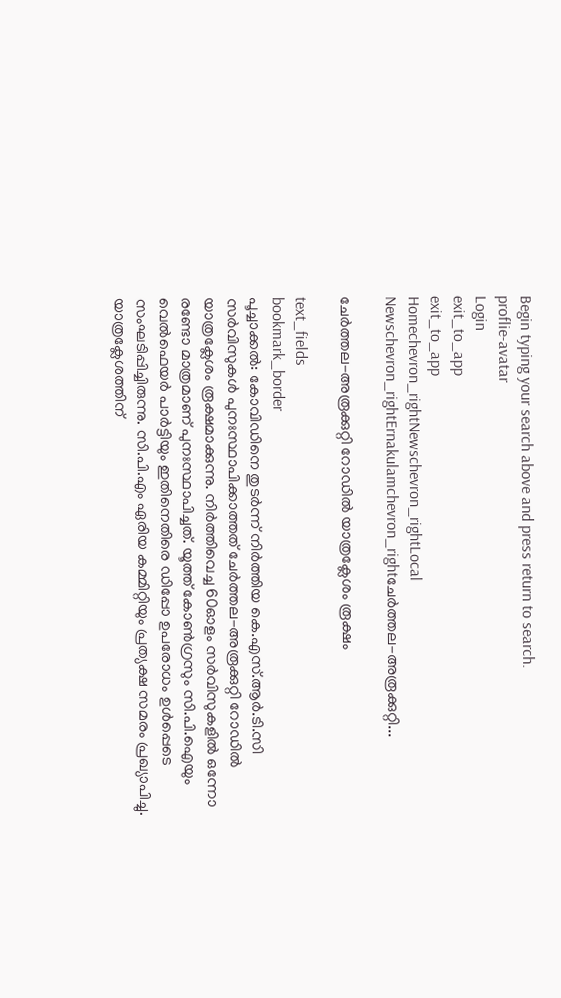Begin typing your search above and press return to search.
proflie-avatar
Login
exit_to_app
exit_to_app
Homechevron_rightNewschevron_rightLocal Newschevron_rightErnakulamchevron_rightചേർത്തല-അരൂക്കുറ്റി...

ചേർത്തല-അരൂക്കുറ്റി റോഡിൽ യാത്രക്ലേശം രൂക്ഷം

text_fields
bookmark_border
പൂച്ചാക്കൽ: കോവിഡിനെ തുടർന്ന് നിർത്തിയ കെ.എസ്.ആർ.ടി.സി സർവിസുകൾ പുനഃസ്ഥാപിക്കാത്തത്‌ ചേർത്തല-അരൂക്കുറ്റി റോഡിൽ യാത്രക്ലേശം രൂക്ഷമാക്കുന്നു. നിർത്തിവെച്ച 60ഓളം സർവിസുകളിൽ ഒന്നോ രണ്ടോ മാത്രമാണ് പുനഃസ്ഥാപിച്ചത്. യൂത്ത് കോൺഗ്രസും സി.പി.ഐയും വെൽഫെയർ പാർട്ടിയും ഇതിനെതിരെ ഡിപ്പോ ഉപരോധം ഉൾപ്പെടെ സംഘടിപ്പിച്ചിരുന്നു. സി.പി.എം ഏരിയ കമ്മിറ്റിയും പ്രത്യക്ഷ സമരം പ്രഖ്യാപിച്ചു. യാത്രക്ലേശത്തിന്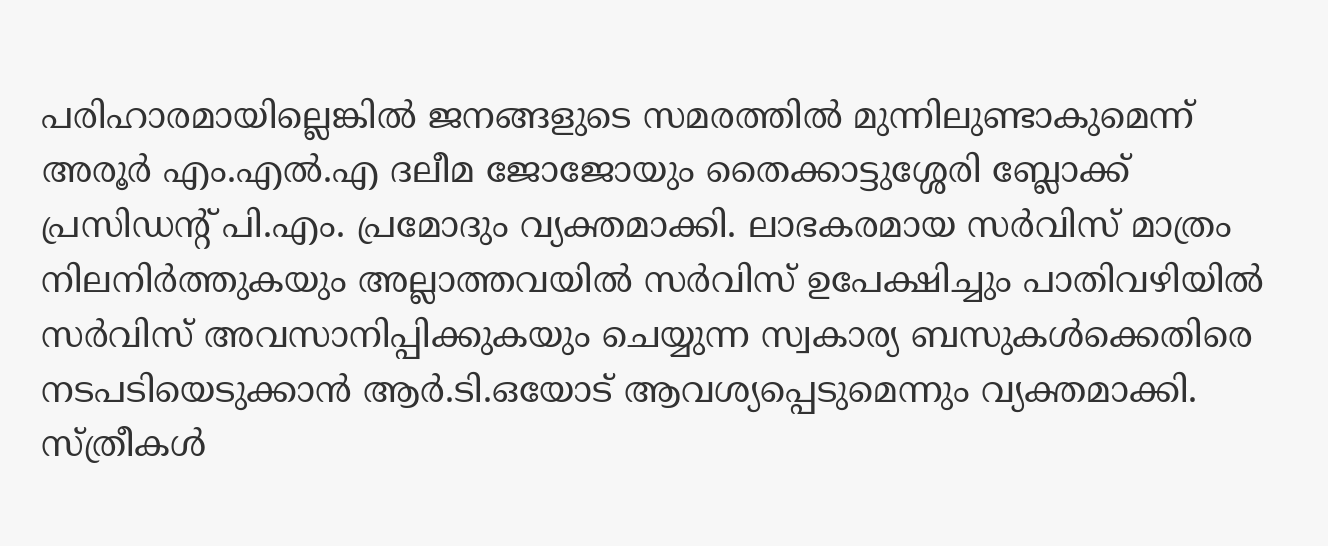പരിഹാരമായില്ലെങ്കിൽ ജനങ്ങളുടെ സമരത്തിൽ മുന്നിലുണ്ടാകുമെന്ന് അരൂർ എം.എൽ.എ ദലീമ ജോജോയും തൈക്കാട്ടുശ്ശേരി ബ്ലോക്ക് പ്രസിഡന്റ് പി.എം. പ്രമോദും വ്യക്തമാക്കി. ലാഭകരമായ സർവിസ് മാത്രം നിലനിർത്തുകയും അല്ലാത്തവയിൽ സർവിസ് ഉപേക്ഷിച്ചും പാതിവഴിയിൽ സർവിസ് അവസാനിപ്പിക്കുകയും ചെയ്യുന്ന സ്വകാര്യ ബസുകൾക്കെതിരെ നടപടിയെടുക്കാൻ ആർ.ടി.ഒയോട് ആവശ്യപ്പെടുമെന്നും വ്യക്തമാക്കി. സ്ത്രീകൾ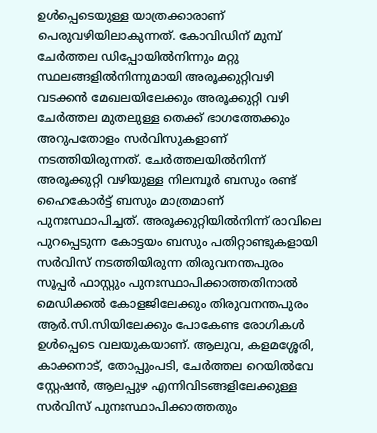ഉൾപ്പെടെയുള്ള യാത്രക്കാരാണ് പെരുവഴിയിലാകുന്നത്. കോവിഡിന് മുമ്പ് ചേർത്തല ഡിപ്പോയിൽനിന്നും മറ്റു സ്ഥലങ്ങളിൽനിന്നുമായി അരൂക്കുറ്റിവഴി വടക്കൻ മേഖലയിലേക്കും അരൂക്കുറ്റി വഴി ചേർത്തല മുതലുള്ള തെക്ക് ഭാഗത്തേക്കും അറുപതോളം സർവിസുകളാണ് നടത്തിയിരുന്നത്. ചേർത്തലയിൽനിന്ന് അരൂക്കുറ്റി വഴിയുള്ള നിലമ്പൂർ ബസും രണ്ട് ഹൈകോർട്ട് ബസും മാത്രമാണ് പുനഃസ്ഥാപിച്ചത്. അരൂക്കുറ്റിയിൽനിന്ന് രാവിലെ പുറപ്പെടുന്ന കോട്ടയം ബസും പതിറ്റാണ്ടുകളായി സർവിസ് നടത്തിയിരുന്ന തിരുവനന്തപുരം സൂപ്പർ ഫാസ്റ്റും പുനഃസ്ഥാപിക്കാത്തതിനാൽ മെഡിക്കൽ കോളജിലേക്കും തിരുവനന്തപുരം ആർ.സി.സിയിലേക്കും പോകേണ്ട രോഗികൾ ഉൾപ്പെടെ വലയുകയാണ്. ആലുവ, കളമശ്ശേരി, കാക്കനാട്, തോപ്പുംപടി, ചേർത്തല റെയിൽവേ സ്റ്റേഷൻ, ആലപ്പുഴ എന്നിവിടങ്ങളിലേക്കുള്ള സർവിസ് പുനഃസ്ഥാപിക്കാത്തതും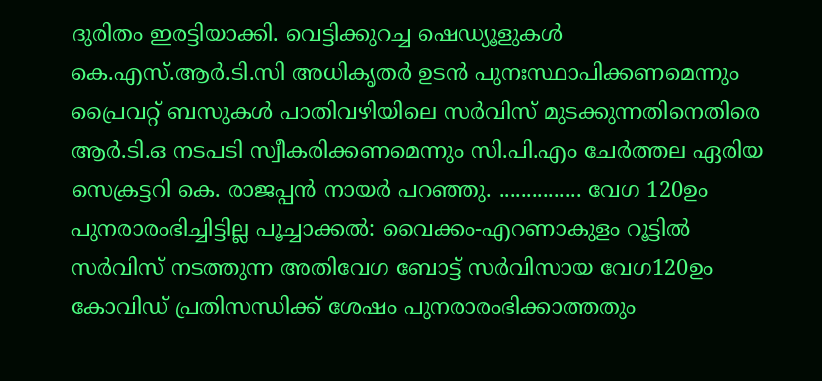ദുരിതം ഇരട്ടിയാക്കി. വെട്ടിക്കുറച്ച ഷെഡ്യൂളുകൾ കെ.എസ്.ആർ.ടി.സി അധികൃതർ ഉടൻ പുനഃസ്ഥാപിക്കണമെന്നും പ്രൈവറ്റ് ബസുകൾ പാതിവഴിയിലെ സർവിസ് മുടക്കുന്നതിനെതിരെ ആർ.ടി.ഒ നടപടി സ്വീകരിക്കണമെന്നും സി.പി.എം ചേർത്തല ഏരിയ സെക്രട്ടറി കെ. രാജപ്പൻ നായർ പറഞ്ഞു. ............... വേഗ 120ഉം പുനരാരംഭിച്ചിട്ടില്ല പൂച്ചാക്കൽ: വൈക്കം-എറണാകുളം റൂട്ടിൽ സർവിസ് നടത്തുന്ന അതിവേഗ ബോട്ട് സർവിസായ വേഗ120ഉം കോവിഡ് പ്രതിസന്ധിക്ക് ശേഷം പുനരാരംഭിക്കാത്തതും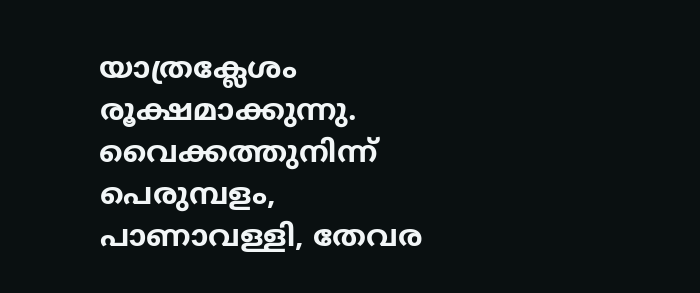യാത്രക്ലേശം രൂക്ഷമാക്കുന്നു. വൈക്കത്തുനിന്ന് പെരുമ്പളം, പാണാവള്ളി, തേവര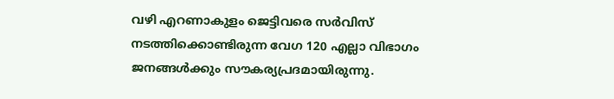വഴി എറണാകുളം ജെട്ടിവരെ സർവിസ് നടത്തിക്കൊണ്ടിരുന്ന വേഗ 120 എല്ലാ വിഭാഗം ജനങ്ങൾക്കും സൗകര്യപ്രദമായിരുന്നു.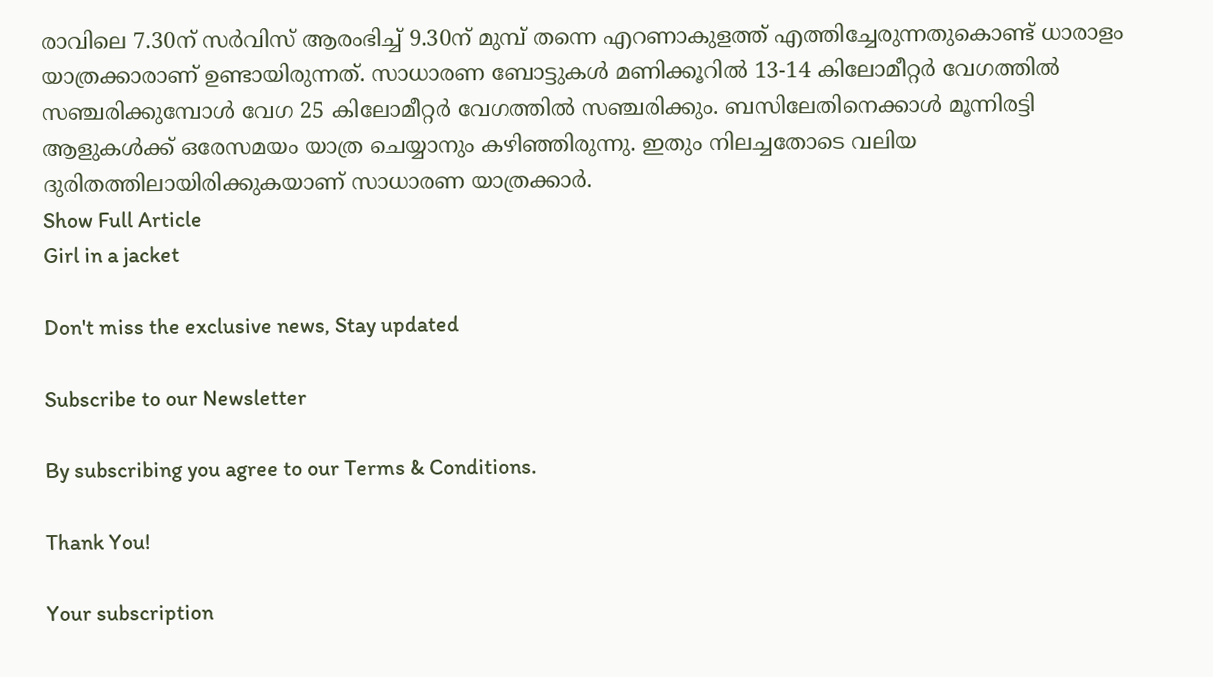രാവിലെ 7.30ന് സർവിസ് ആരംഭിച്ച് 9.30ന് മുമ്പ് തന്നെ എറണാകുളത്ത് എത്തിച്ചേരുന്നതുകൊണ്ട് ധാരാളം യാത്രക്കാരാണ് ഉണ്ടായിരുന്നത്. സാധാരണ ബോട്ടുകൾ മണിക്കൂറിൽ 13-14 കിലോമീറ്റർ വേഗത്തിൽ സഞ്ചരിക്കുമ്പോൾ വേഗ 25 കിലോമീറ്റർ വേഗത്തിൽ സഞ്ചരിക്കും. ബസിലേതിനെക്കാൾ മൂന്നിരട്ടി ആളുകൾക്ക് ഒരേസമയം യാത്ര ചെയ്യാനും കഴിഞ്ഞിരുന്നു. ഇതും നിലച്ചതോടെ വലിയ ദുരിതത്തിലായിരിക്കുകയാണ് സാധാരണ യാത്രക്കാർ.
Show Full Article
Girl in a jacket

Don't miss the exclusive news, Stay updated

Subscribe to our Newsletter

By subscribing you agree to our Terms & Conditions.

Thank You!

Your subscription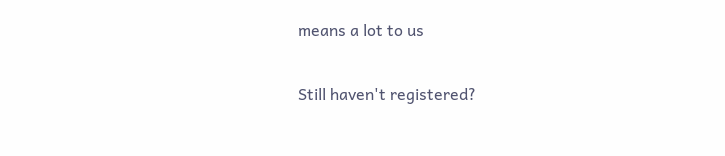means a lot to us

Still haven't registered?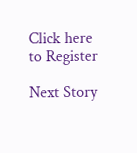Click here to Register

Next Story